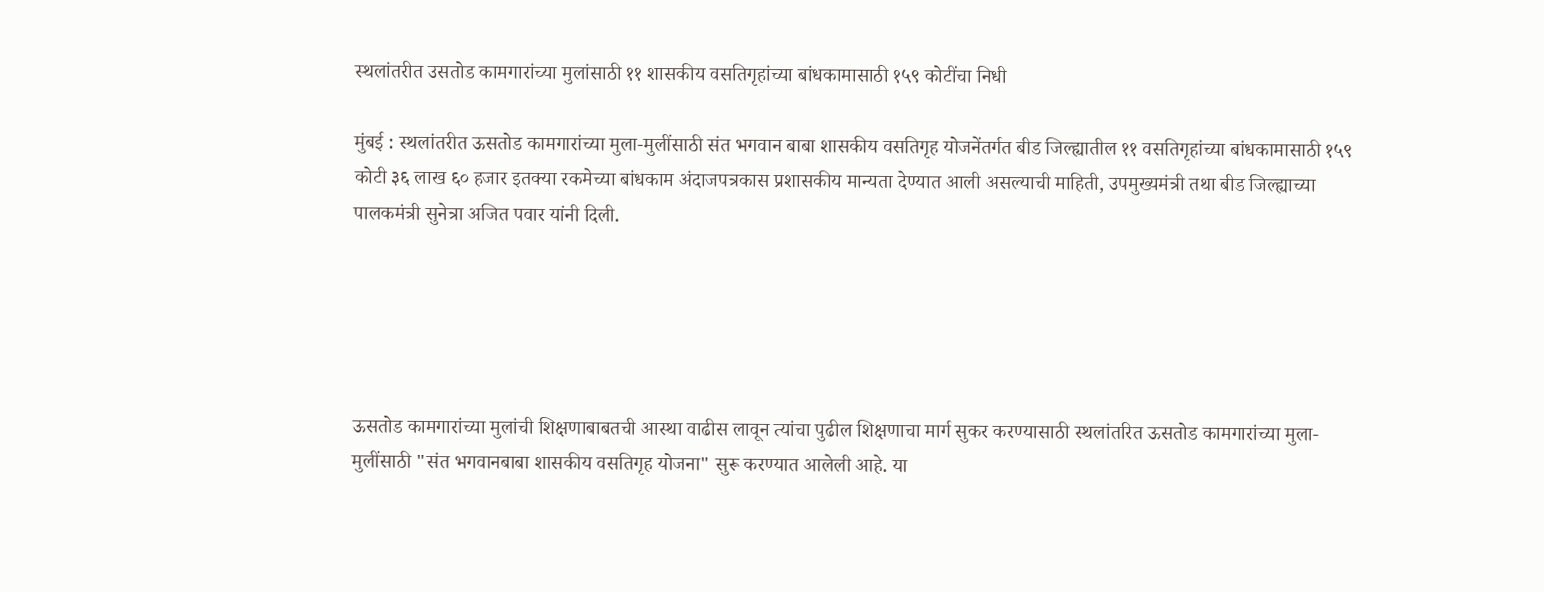स्थलांतरीत उसतोड कामगारांच्या मुलांसाठी ११ शासकीय वसतिगृहांच्या बांधकामासाठी १५९ कोटींचा निधी

मुंबई : स्थलांतरीत ऊसतोड कामगारांच्या मुला-मुलींसाठी संत भगवान बाबा शासकीय वसतिगृह योजनेंतर्गत बीड जिल्ह्यातील ११ वसतिगृहांच्या बांधकामासाठी १५९ कोटी ३६ लाख ६० हजार इतक्या रकमेच्या बांधकाम अंदाजपत्रकास प्रशासकीय मान्यता देण्यात आली असल्याची माहिती, उपमुख्यमंत्री तथा बीड जिल्ह्याच्या पालकमंत्री सुनेत्रा अजित पवार यांनी दिली.





ऊसतोड कामगारांच्या मुलांची शिक्षणाबाबतची आस्था वाढीस लावून त्यांचा पुढील शिक्षणाचा मार्ग सुकर करण्यासाठी स्थलांतरित ऊसतोड कामगारांच्या मुला-मुलींसाठी "संत भगवानबाबा शासकीय वसतिगृह योजना" सुरू करण्यात आलेली आहे. या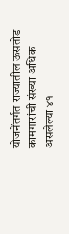योजनेंतर्गत राज्यातील ऊसतोड कामगारांची संख्या अधिक असलेल्या ४१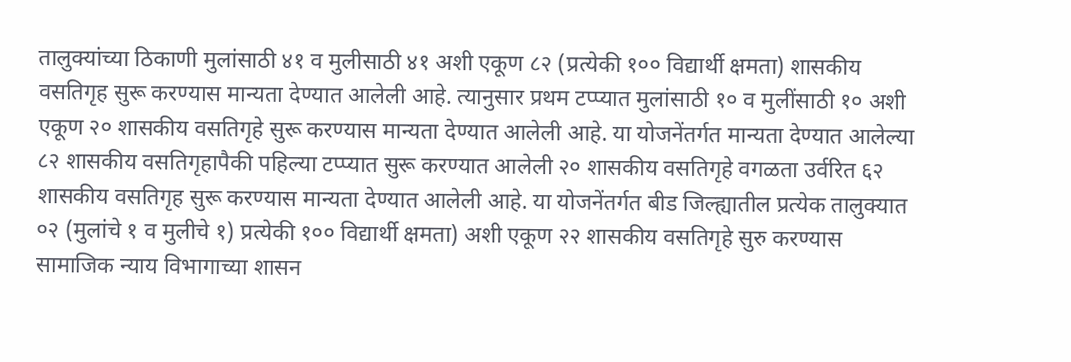तालुक्यांच्या ठिकाणी मुलांसाठी ४१ व मुलीसाठी ४१ अशी एकूण ८२ (प्रत्येकी १०० विद्यार्थी क्षमता) शासकीय वसतिगृह सुरू करण्यास मान्यता देण्यात आलेली आहे. त्यानुसार प्रथम टप्प्यात मुलांसाठी १० व मुलींसाठी १० अशी एकूण २० शासकीय वसतिगृहे सुरू करण्यास मान्यता देण्यात आलेली आहे. या योजनेंतर्गत मान्यता देण्यात आलेल्या ८२ शासकीय वसतिगृहापैकी पहिल्या टप्प्यात सुरू करण्यात आलेली २० शासकीय वसतिगृहे वगळता उर्वरित ६२ शासकीय वसतिगृह सुरू करण्यास मान्यता देण्यात आलेली आहे. या योजनेंतर्गत बीड जिल्ह्यातील प्रत्येक तालुक्यात ०२ (मुलांचे १ व मुलीचे १) प्रत्येकी १०० विद्यार्थी क्षमता) अशी एकूण २२ शासकीय वसतिगृहे सुरु करण्यास सामाजिक न्याय विभागाच्या शासन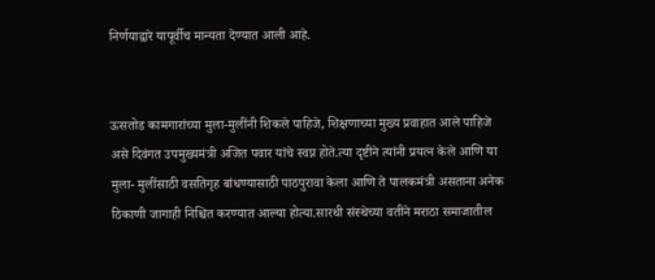निर्णयाद्वारे यापूर्वीच मान्यता देण्यात आली आहे.


ऊसतोड कामगारांच्या मुला-मुलींनी शिकले पाहिजे, शिक्षणाच्या मुख्य प्रवाहात आले पाहिजे असे दिवंगत उपमुख्यमंत्री अजित पवार यांचे स्वप्न होते.त्या दृष्टीने त्यांनी प्रयत्न केले आणि या मुला- मुलींसाठी वसतिगृह बांधण्यासाठी पाठपुरावा केला आणि ते पालकमंत्री असताना अनेक ठिकाणी जागाही निश्चित करण्यात आल्या होत्या.सारथी संस्थेच्या वतीने मराठा समाजातील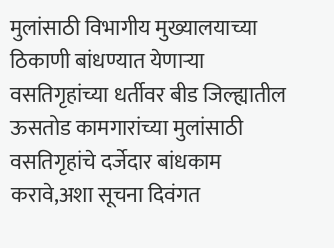मुलांसाठी विभागीय मुख्यालयाच्या ठिकाणी बांधण्यात येणाऱ्या वसतिगृहांच्या धर्तीवर बीड जिल्ह्यातील ऊसतोड कामगारांच्या मुलांसाठी वसतिगृहांचे दर्जेदार बांधकाम करावे,अशा सूचना दिवंगत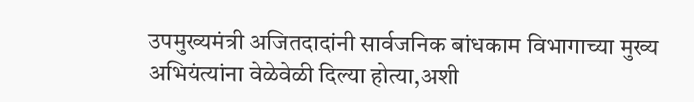उपमुख्यमंत्री अजितदादांनी सार्वजनिक बांधकाम विभागाच्या मुख्य अभियंत्यांना वेळेवेळी दिल्या होत्या,अशी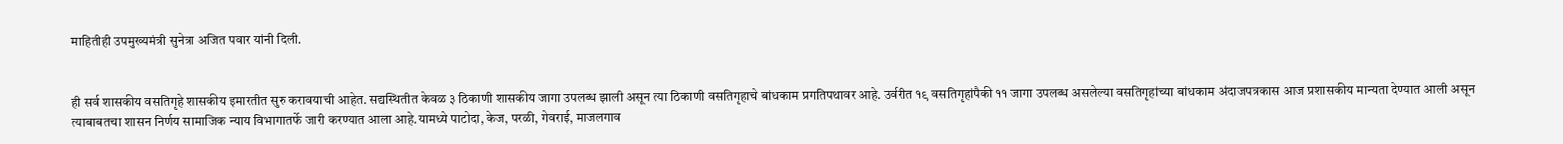माहितीही उपमुख्यमंत्री सुनेत्रा अजित पवार यांनी दिली.


ही सर्व शासकीय वसतिगृहे शासकीय इमारतीत सुरु करावयाची आहेत. सद्यस्थितीत केवळ ३ ठिकाणी शासकीय जागा उपलब्ध झाली असून त्या ठिकाणी वसतिगृहाचे बांधकाम प्रगतिपथावर आहे. उर्वरीत १९ वसतिगृहांपैकी ११ जागा उपलब्ध असलेल्या वसतिगृहांच्या बांधकाम अंदाजपत्रकास आज प्रशासकीय मान्यता देण्यात आली असून त्याबाबतचा शासन निर्णय सामाजिक न्याय विभागातर्फे जारी करण्यात आला आहे.यामध्ये पाटोदा, केज, परळी, गेवराई, माजलगाव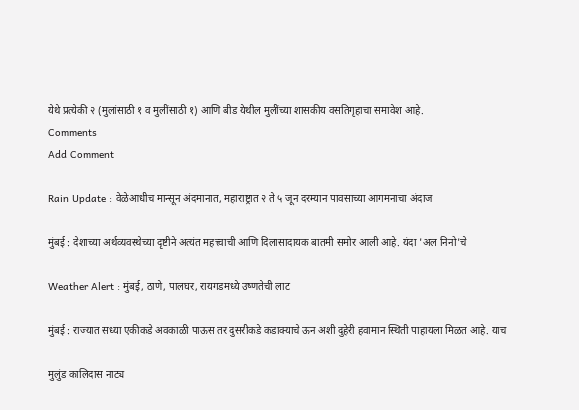येथे प्रत्येकी २ (मुलांसाठी १ व मुलींसाठी १) आणि बीड येथील मुलींच्या शासकीय वसतिगृहाचा समावेश आहे.
Comments
Add Comment

Rain Update : वेळेआधीच मान्सून अंदमानात, महाराष्ट्रात २ ते ५ जून दरम्यान पावसाच्या आगमनाचा अंदाज

मुंबई : देशाच्या अर्थव्यवस्थेच्या दृष्टीने अत्यंत महत्त्वाची आणि दिलासादायक बातमी समोर आली आहे. यंदा 'अल निनो'चे

Weather Alert : मुंबई, ठाणे, पालघर, रायगडमध्ये उष्णतेची लाट

मुंबई : राज्यात सध्या एकीकडे अवकाळी पाऊस तर दुसरीकडे कडाक्याचे ऊन अशी दुहेरी हवामान स्थिती पाहायला मिळत आहे. याच

मुलुंड कालिदास नाट्य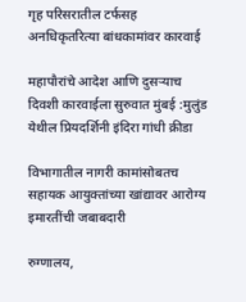गृह परिसरातील टर्फसह अनधिकृतरित्या बांधकामांवर कारवाई

महापौरांचे आदेश आणि दुसऱ्याच दिवशी कारवाईला सुरुवात मुंबई :मुलुंड येथील प्रियदर्शिनी इंदिरा गांधी क्रीडा

विभागातील नागरी कामांसोबतच सहायक आयुक्तांच्या खांद्यावर आरोग्य इमारतींची जबाबदारी

रुग्णालय,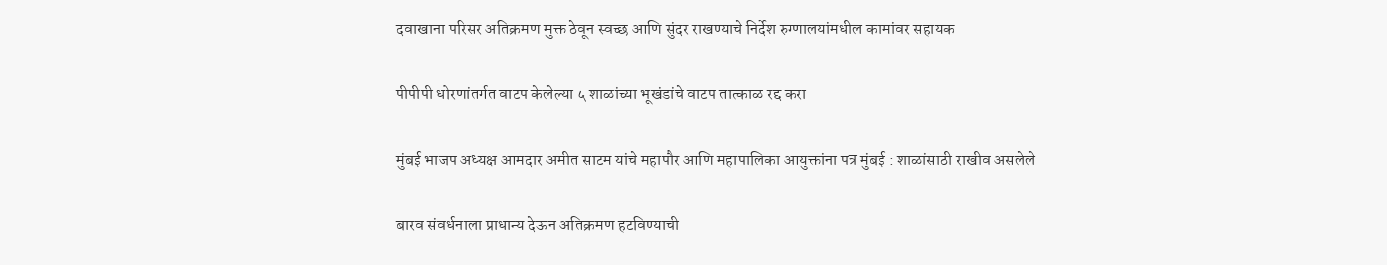दवाखाना परिसर अतिक्रमण मुक्त ठेवून स्वच्छ आणि सुंदर राखण्याचे निर्देश रुग्णालयांमधील कामांवर सहायक

पीपीपी धोरणांतर्गत वाटप केलेल्या ५ शाळांच्या भूखंडांचे वाटप तात्काळ रद्द करा

मुंबई भाजप अध्यक्ष आमदार अमीत साटम यांचे महापौर आणि महापालिका आयुक्तांना पत्र मुंबई : शाळांसाठी राखीव असलेले

बारव संवर्धनाला प्राधान्य देऊन अतिक्रमण हटविण्याची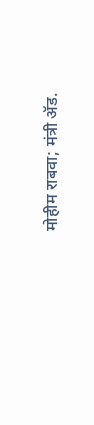मोहीम राबवा; मंत्री ॲड.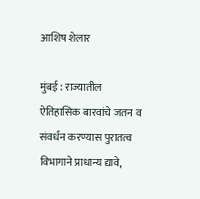आशिष शेलार

मुंबई : राज्यातील ऐतिहासिक बारवांचे जतन व संवर्धन करण्यास पुरातत्व विभागाने प्राधान्य द्यावे,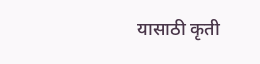यासाठी कृती